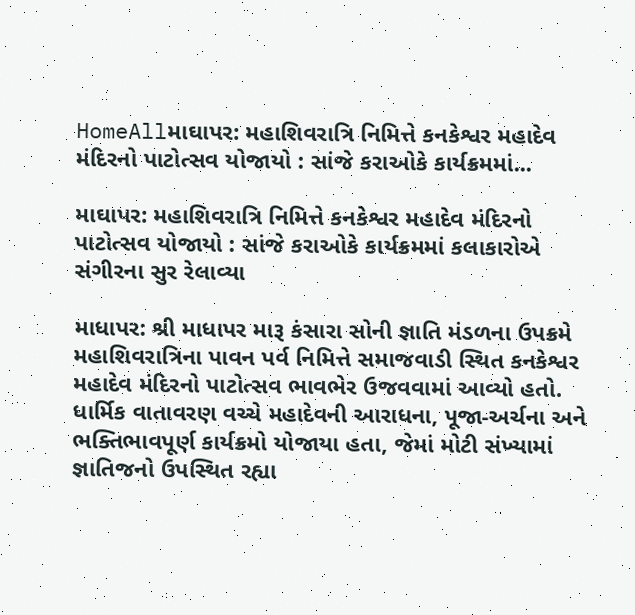HomeAllમાઘાપર: મહાશિવરાત્રિ નિમિત્તે કનકેશ્વર મહાદેવ મંદિરનો પાટોત્સવ યોજાયો : સાંજે કરાઓકે કાર્યક્રમમાં...

માઘાપર: મહાશિવરાત્રિ નિમિત્તે કનકેશ્વર મહાદેવ મંદિરનો પાટોત્સવ યોજાયો : સાંજે કરાઓકે કાર્યક્રમમાં કલાકારોએ સંગીરના સુર રેલાવ્યા

માધાપર: શ્રી માધાપર મારૂ કંસારા સોની જ્ઞાતિ મંડળના ઉપક્રમે મહાશિવરાત્રિના પાવન પર્વ નિમિત્તે સમાજવાડી સ્થિત કનકેશ્વર મહાદેવ મંદિરનો પાટોત્સવ ભાવભેર ઉજવવામાં આવ્યો હતો. ધાર્મિક વાતાવરણ વચ્ચે મહાદેવની આરાધના, પૂજા-અર્ચના અને ભક્તિભાવપૂર્ણ કાર્યક્રમો યોજાયા હતા, જેમાં મોટી સંખ્યામાં જ્ઞાતિજનો ઉપસ્થિત રહ્યા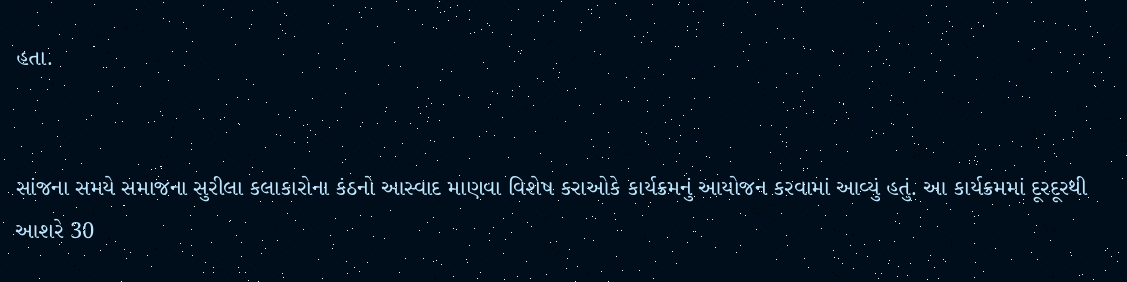હતા.


સાંજના સમયે સમાજના સુરીલા કલાકારોના કંઠનો આસ્વાદ માણવા વિશેષ કરાઓકે કાર્યક્રમનું આયોજન કરવામાં આવ્યું હતું. આ કાર્યક્રમમાં દૂરદૂરથી આશરે 30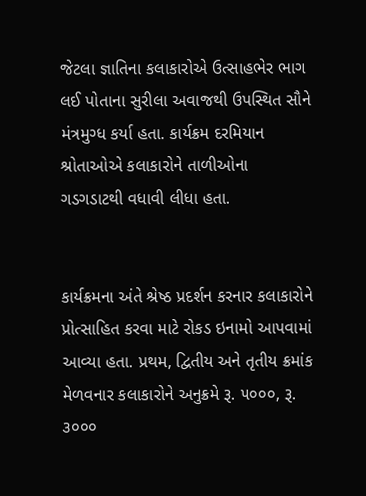જેટલા જ્ઞાતિના કલાકારોએ ઉત્સાહભેર ભાગ લઈ પોતાના સુરીલા અવાજથી ઉપસ્થિત સૌને મંત્રમુગ્ધ કર્યા હતા. કાર્યક્રમ દરમિયાન શ્રોતાઓએ કલાકારોને તાળીઓના ગડગડાટથી વધાવી લીધા હતા.


કાર્યક્રમના અંતે શ્રેષ્ઠ પ્રદર્શન કરનાર કલાકારોને પ્રોત્સાહિત કરવા માટે રોકડ ઇનામો આપવામાં આવ્યા હતા. પ્રથમ, દ્વિતીય અને તૃતીય ક્રમાંક મેળવનાર કલાકારોને અનુક્રમે રૂ. ૫૦૦૦, રૂ. ૩૦૦૦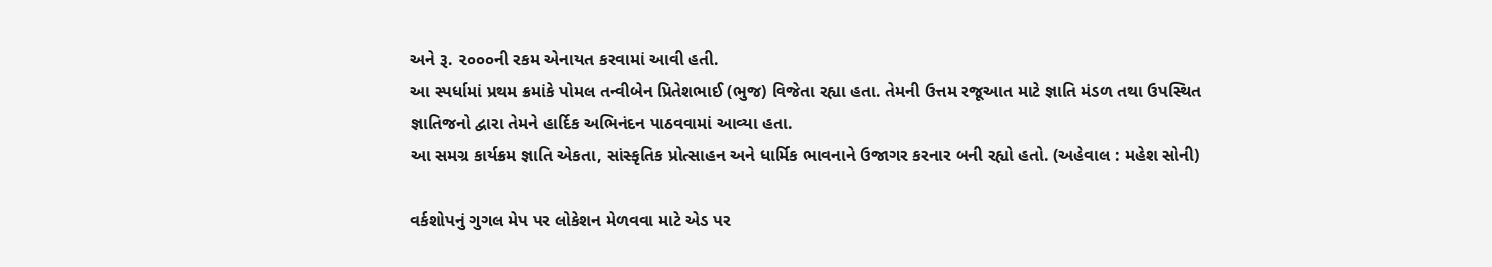અને રૂ. ૨૦૦૦ની રકમ એનાયત કરવામાં આવી હતી.
આ સ્પર્ધામાં પ્રથમ ક્રમાંકે પોમલ તન્વીબેન પ્રિતેશભાઈ (ભુજ) વિજેતા રહ્યા હતા. તેમની ઉત્તમ રજૂઆત માટે જ્ઞાતિ મંડળ તથા ઉપસ્થિત જ્ઞાતિજનો દ્વારા તેમને હાર્દિક અભિનંદન પાઠવવામાં આવ્યા હતા.
આ સમગ્ર કાર્યક્રમ જ્ઞાતિ એકતા, સાંસ્કૃતિક પ્રોત્સાહન અને ધાર્મિક ભાવનાને ઉજાગર કરનાર બની રહ્યો હતો. (અહેવાલ : મહેશ સોની)

વર્કશોપનું ગુગલ મેપ પર લોકેશન મેળવવા માટે એડ પર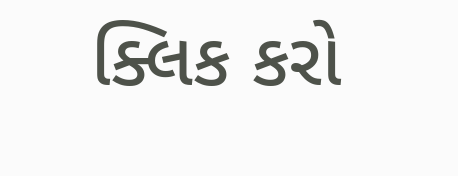ક્લિક કરો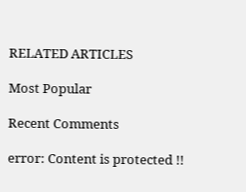RELATED ARTICLES

Most Popular

Recent Comments

error: Content is protected !!